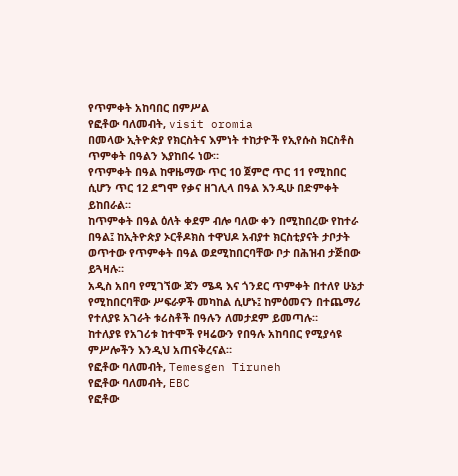የጥምቀት አከባበር በምሥል
የፎቶው ባለመብት, visit oromia
በመላው ኢትዮጵያ የክርስትና እምነት ተከታዮች የኢየሱስ ክርስቶስ ጥምቀት በዓልን እያከበሩ ነው።
የጥምቀት በዓል ከዋዜማው ጥር 10 ጀምሮ ጥር 11 የሚከበር ሲሆን ጥር 12 ደግሞ የቃና ዘገሊላ በዓል እንዲሁ በድምቀት ይከበራል።
ከጥምቀት በዓል ዕለት ቀደም ብሎ ባለው ቀን በሚከበረው የከተራ በዓል፤ ከኢትዮጵያ ኦርቶዶክስ ተዋህዶ አብያተ ክርስቲያናት ታቦታት ወጥተው የጥምቀት በዓል ወደሚከበርባቸው ቦታ በሕዝብ ታጅበው ይጓዛሉ።
አዲስ አበባ የሚገኘው ጃን ሜዳ እና ጎንደር ጥምቀት በተለየ ሁኔታ የሚከበርባቸው ሥፍራዎች መካከል ሲሆኑ፤ ከምዕመናን በተጨማሪ የተለያዩ አገራት ቱሪስቶች በዓሉን ለመታደም ይመጣሉ።
ከተለያዩ የአገሪቱ ከተሞች የዛሬውን የበዓሉ አከባበር የሚያሳዩ ምሥሎችን እንዲህ አጠናቅረናል።
የፎቶው ባለመብት, Temesgen Tiruneh
የፎቶው ባለመብት, EBC
የፎቶው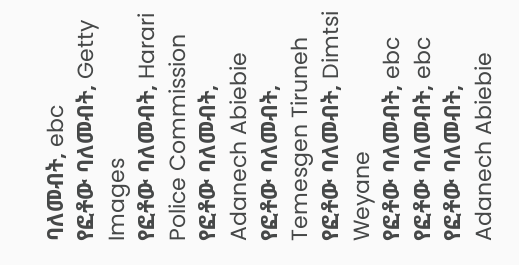ባለመብት, ebc
የፎቶው ባለመብት, Getty Images
የፎቶው ባለመብት, Harari Police Commission
የፎቶው ባለመብት, Adanech Abiebie
የፎቶው ባለመብት, Temesgen Tiruneh
የፎቶው ባለመብት, Dimtsi Weyane
የፎቶው ባለመብት, ebc
የፎቶው ባለመብት, ebc
የፎቶው ባለመብት, Adanech Abiebie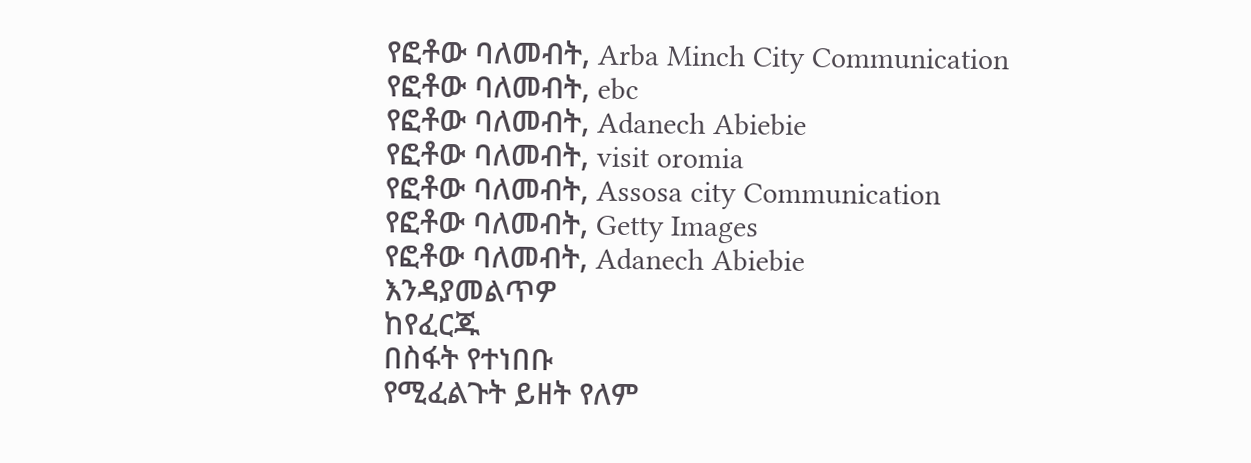የፎቶው ባለመብት, Arba Minch City Communication
የፎቶው ባለመብት, ebc
የፎቶው ባለመብት, Adanech Abiebie
የፎቶው ባለመብት, visit oromia
የፎቶው ባለመብት, Assosa city Communication
የፎቶው ባለመብት, Getty Images
የፎቶው ባለመብት, Adanech Abiebie
እንዳያመልጥዎ
ከየፈርጁ
በስፋት የተነበቡ
የሚፈልጉት ይዘት የለም